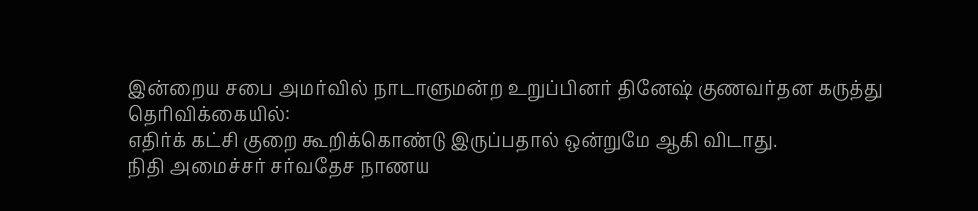இன்றைய சபை அமர்வில் நாடாளுமன்ற உறுப்பினர் தினேஷ் குணவர்தன கருத்து தெரிவிக்கையில்:
எதிர்க் கட்சி குறை கூறிக்கொண்டு இருப்பதால் ஒன்றுமே ஆகி விடாது.
நிதி அமைச்சர் சர்வதேச நாணய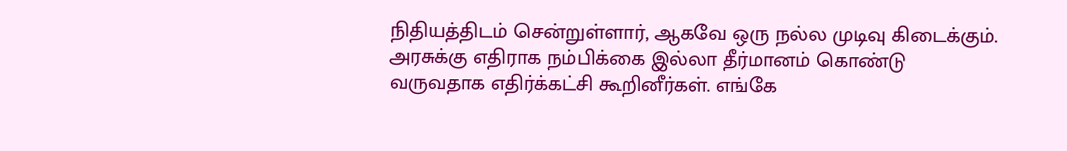நிதியத்திடம் சென்றுள்ளார், ஆகவே ஒரு நல்ல முடிவு கிடைக்கும்.
அரசுக்கு எதிராக நம்பிக்கை இல்லா தீர்மானம் கொண்டு வருவதாக எதிர்க்கட்சி கூறினீர்கள். எங்கே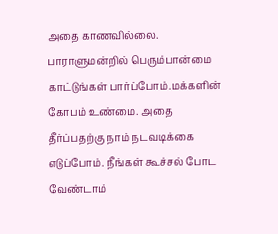அதை காணவில்லை.
பாராளுமன்றில் பெரும்பான்மை காட்டுங்கள் பார்ப்போம்.மக்களின் கோபம் உண்மை. அதை தீர்ப்பதற்கு நாம் நடவடிக்கை எடுப்போம். நீங்கள் கூச்சல் போட வேண்டாம்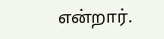என்றார்.